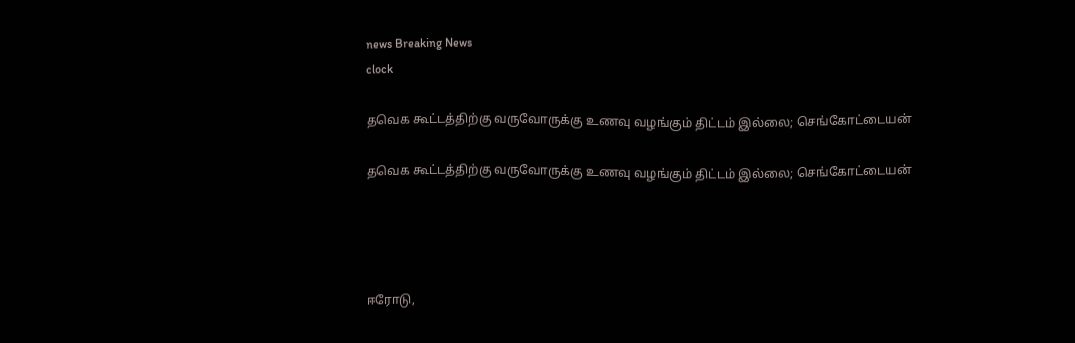news Breaking News
clock

தவெக கூட்டத்திற்கு வருவோருக்கு உணவு வழங்கும் திட்டம் இல்லை; செங்கோட்டையன்

தவெக கூட்டத்திற்கு வருவோருக்கு உணவு வழங்கும் திட்டம் இல்லை; செங்கோட்டையன்




ஈரோடு,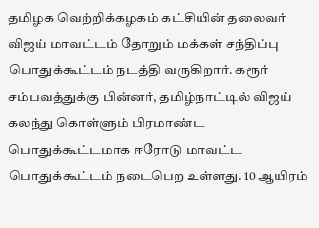தமிழக வெற்றிக்கழகம் கட்சியின் தலைவர் விஜய் மாவட்டம் தோறும் மக்கள் சந்திப்பு பொதுக்கூட்டம் நடத்தி வருகிறார். கரூர் சம்பவத்துக்கு பின்னர், தமிழ்நாட்டில் விஜய் கலந்து கொள்ளும் பிரமாண்ட பொதுக்கூட்டமாக ஈரோடு மாவட்ட பொதுக்கூட்டம் நடைபெற உள்ளது. 10 ஆயிரம்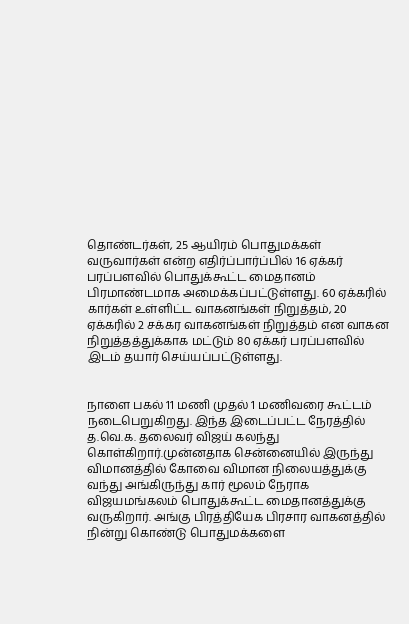தொண்டர்கள், 25 ஆயிரம் பொதுமக்கள் வருவார்கள் என்ற எதிர்ப்பார்ப்பில் 16 ஏக்கர் பரப்பளவில் பொதுக்கூட்ட மைதானம் பிரமாண்டமாக அமைக்கப்பட்டுள்ளது. 60 ஏக்கரில் கார்கள் உள்ளிட்ட வாகனங்கள் நிறுத்தம், 20 ஏக்கரில் 2 சக்கர வாகனங்கள் நிறுத்தம் என வாகன நிறுத்தத்துக்காக மட்டும் 80 ஏக்கர் பரப்பளவில் இடம் தயார் செய்யப்பட்டுள்ளது.


நாளை பகல் 11 மணி முதல் 1 மணிவரை கூட்டம் நடைபெறுகிறது. இந்த இடைப்பட்ட நேரத்தில் த.வெ.க. தலைவர் விஜய் கலந்து கொள்கிறார்.முன்னதாக சென்னையில் இருந்து விமானத்தில் கோவை விமான நிலையத்துக்கு வந்து அங்கிருந்து கார் மூலம் நேராக விஜயமங்கலம் பொதுக்கூட்ட மைதானத்துக்கு வருகிறார். அங்கு பிரத்தியேக பிரசார வாகனத்தில் நின்று கொண்டு பொதுமக்களை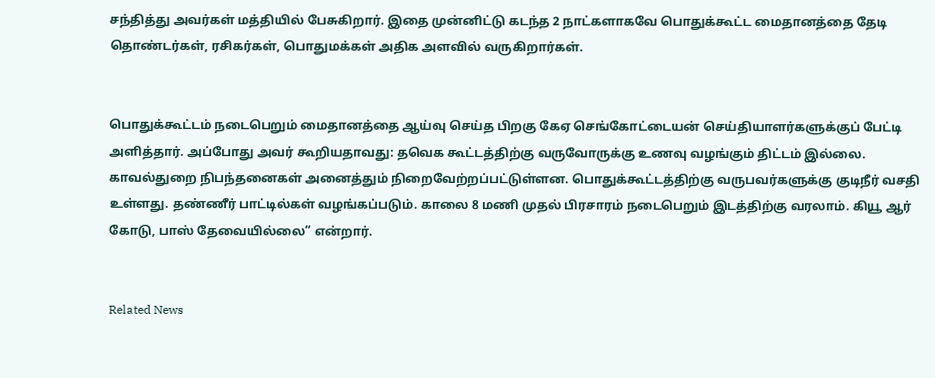சந்தித்து அவர்கள் மத்தியில் பேசுகிறார். இதை முன்னிட்டு கடந்த 2 நாட்களாகவே பொதுக்கூட்ட மைதானத்தை தேடி தொண்டர்கள், ரசிகர்கள், பொதுமக்கள் அதிக அளவில் வருகிறார்கள்.


பொதுக்கூட்டம் நடைபெறும் மைதானத்தை ஆய்வு செய்த பிறகு கேஏ செங்கோட்டையன் செய்தியாளர்களுக்குப் பேட்டி அளித்தார். அப்போது அவர் கூறியதாவது: தவெக கூட்டத்திற்கு வருவோருக்கு உணவு வழங்கும் திட்டம் இல்லை. காவல்துறை நிபந்தனைகள் அனைத்தும் நிறைவேற்றப்பட்டுள்ளன. பொதுக்கூட்டத்திற்கு வருபவர்களுக்கு குடிநீர் வசதி உள்ளது. தண்ணீர் பாட்டில்கள் வழங்கப்படும். காலை 8 மணி முதல் பிரசாரம் நடைபெறும் இடத்திற்கு வரலாம். கியூ ஆர் கோடு, பாஸ் தேவையில்லை” என்றார்.


Related News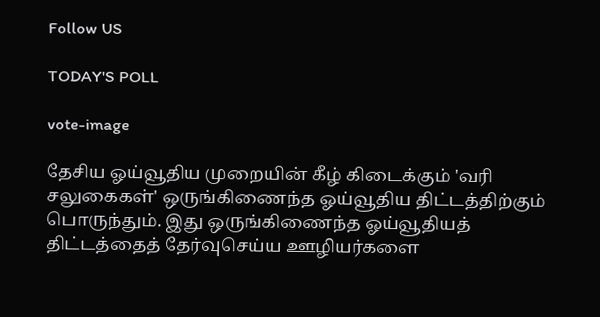Follow US

TODAY'S POLL

vote-image

தேசிய ஓய்வூதிய முறையின் கீழ் கிடைக்கும் 'வரி சலுகைகள்' ஒருங்கிணைந்த ஓய்வூதிய திட்டத்திற்கும் பொருந்தும். இது ஒருங்கிணைந்த ஓய்வூதியத் திட்டத்தைத் தேர்வுசெய்ய ஊழியர்களை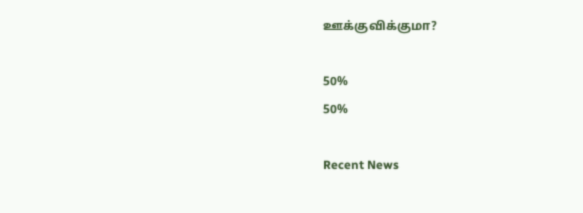ஊக்குவிக்குமா?

50%
50%

Recent News